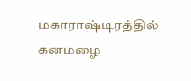மகாராஷ்டிரத்தில் கனமழை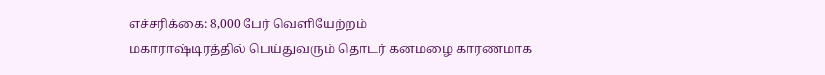எச்சரிக்கை: 8,000 பேர் வெளியேற்றம்
மகாராஷ்டிரத்தில் பெய்துவரும் தொடர் கனமழை காரணமாக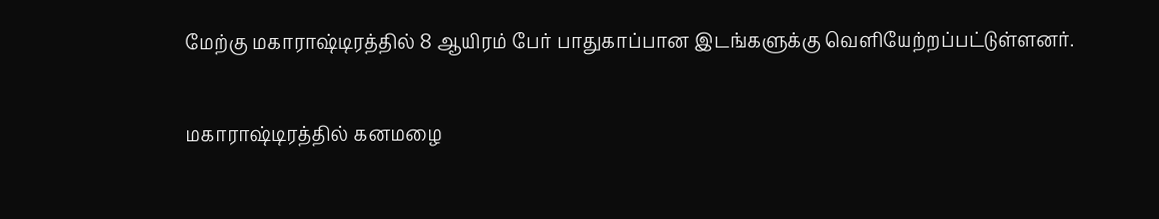மேற்கு மகாராஷ்டிரத்தில் 8 ஆயிரம் பேர் பாதுகாப்பான இடங்களுக்கு வெளியேற்றப்பட்டுள்ளனர்.

மகாராஷ்டிரத்தில் கனமழை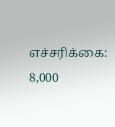எச்சரிக்கை: 8,000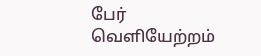பேர் வெளியேற்றம்